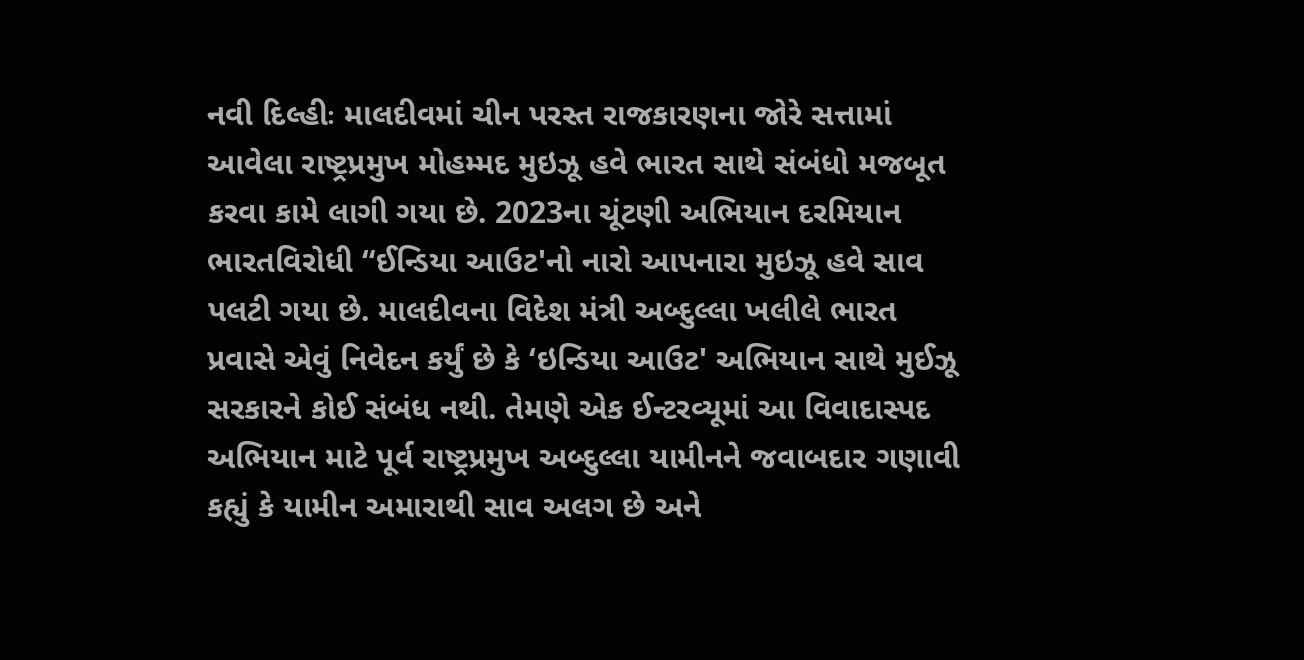નવી દિલ્હીઃ માલદીવમાં ચીન પરસ્ત રાજકારણના જોરે સત્તામાં આવેલા રાષ્ટ્રપ્રમુખ મોહમ્મદ મુઇઝૂ હવે ભારત સાથે સંબંધો મજબૂત કરવા કામે લાગી ગયા છે. 2023ના ચૂંટણી અભિયાન દરમિયાન ભારતવિરોધી “ઈન્ડિયા આઉટ'નો નારો આપનારા મુઇઝૂ હવે સાવ પલટી ગયા છે. માલદીવના વિદેશ મંત્રી અબ્દુલ્લા ખલીલે ભારત પ્રવાસે એવું નિવેદન કર્યું છે કે ‘ઇન્ડિયા આઉટ' અભિયાન સાથે મુઈઝૂ સરકારને કોઈ સંબંધ નથી. તેમણે એક ઈન્ટરવ્યૂમાં આ વિવાદાસ્પદ અભિયાન માટે પૂર્વ રાષ્ટ્રપ્રમુખ અબ્દુલ્લા યામીનને જવાબદાર ગણાવી કહ્યું કે યામીન અમારાથી સાવ અલગ છે અને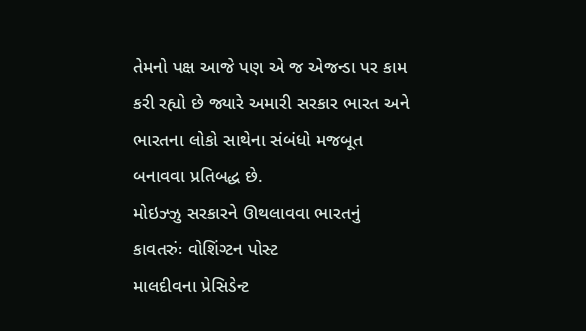તેમનો પક્ષ આજે પણ એ જ એજન્ડા પર કામ કરી રહ્યો છે જ્યારે અમારી સરકાર ભારત અને ભારતના લોકો સાથેના સંબંધો મજબૂત બનાવવા પ્રતિબદ્ધ છે.
મોઇઝ્ઝુ સરકારને ઊથલાવવા ભારતનું કાવતરુંઃ વોશિંગ્ટન પોસ્ટ
માલદીવના પ્રેસિડેન્ટ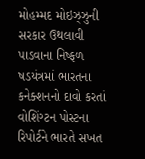મોહમ્મદ મોઇઝ્ઝુની સરકાર ઉથલાવી પાડવાના નિષ્ફળ ષડયંત્રમાં ભારતના કનેક્શનનો દાવો કરતાં વોશિંગ્ટન પોસ્ટના રિપોર્ટને ભારતે સખત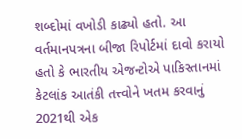શબ્દોમાં વખોડી કાઢ્યો હતો. આ વર્તમાનપત્રના બીજા રિપોર્ટમાં દાવો કરાયો હતો કે ભારતીય એજન્ટોએ પાકિસ્તાનમાં કેટલાંક આતંકી તત્ત્વોને ખતમ કરવાનું 2021થી એક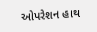ઓપરેશન હાથ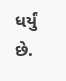ધર્યું છે.